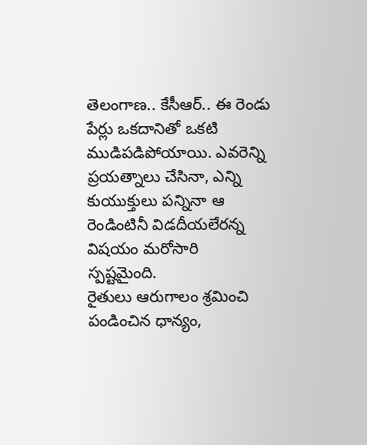తెలంగాణ.. కేసీఆర్.. ఈ రెండు పేర్లు ఒకదానితో ఒకటి ముడిపడిపోయాయి. ఎవరెన్ని ప్రయత్నాలు చేసినా, ఎన్ని కుయుక్తులు పన్నినా ఆ రెండింటినీ విడదీయలేరన్న విషయం మరోసారి స్పష్టమైంది.
రైతులు ఆరుగాలం శ్రమించి పండించిన ధాన్యం,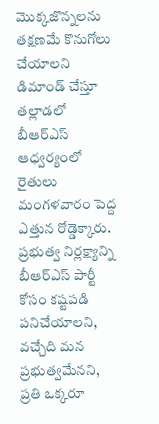మొక్కజొన్నలను తక్షణమే కొనుగోలు చేయాలని డిమాండ్ చేస్తూ తల్లాడలో బీఆర్ఎస్ ఆధ్వర్యంలో రైతులు మంగళవారం పెద్ద ఎత్తున రోడ్డెక్కారు. ప్రభుత్వ నిర్లక్ష్యాన్ని
బీఆర్ఎస్ పార్టీ కోసం కష్టపడి పనిచేయాలని, వచ్చేది మన ప్రభుత్వమేనని, ప్రతి ఒక్కరూ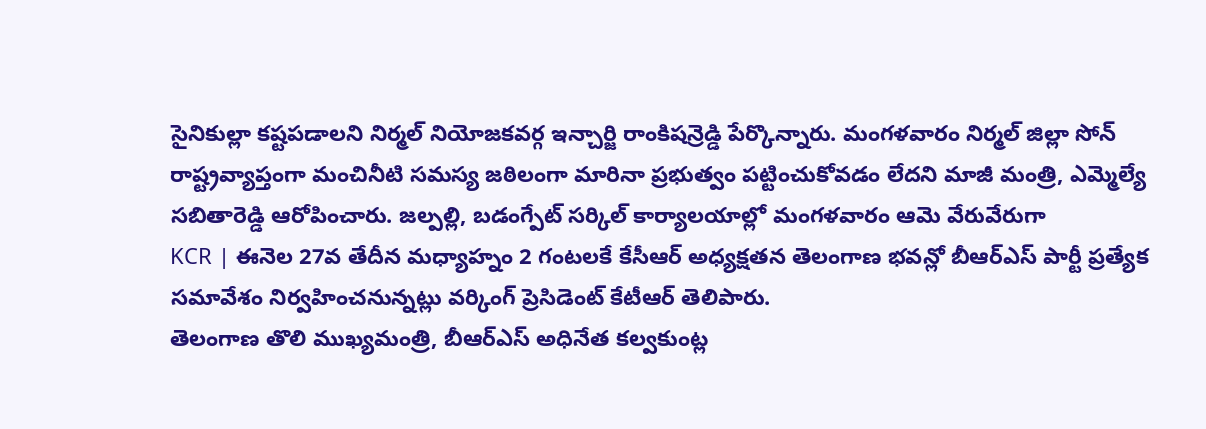సైనికుల్లా కష్టపడాలని నిర్మల్ నియోజకవర్గ ఇన్చార్జి రాంకిషన్రెడ్డి పేర్కొన్నారు. మంగళవారం నిర్మల్ జిల్లా సోన్
రాష్ట్రవ్యాప్తంగా మంచినీటి సమస్య జఠిలంగా మారినా ప్రభుత్వం పట్టించుకోవడం లేదని మాజీ మంత్రి, ఎమ్మెల్యే సబితారెడ్డి ఆరోపించారు. జల్పల్లి, బడంగ్పేట్ సర్కిల్ కార్యాలయాల్లో మంగళవారం ఆమె వేరువేరుగా
KCR | ఈనెల 27వ తేదీన మధ్యాహ్నం 2 గంటలకే కేసీఆర్ అధ్యక్షతన తెలంగాణ భవన్లో బీఆర్ఎస్ పార్టీ ప్రత్యేక సమావేశం నిర్వహించనున్నట్లు వర్కింగ్ ప్రెసిడెంట్ కేటీఆర్ తెలిపారు.
తెలంగాణ తొలి ముఖ్యమంత్రి, బీఆర్ఎస్ అధినేత కల్వకుంట్ల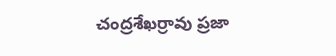చంద్రశేఖర్రావు ప్రజా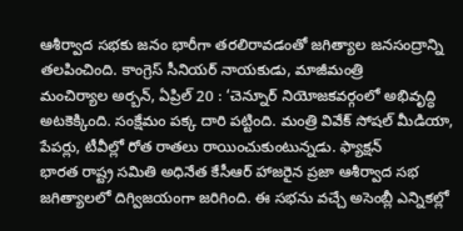ఆశీర్వాద సభకు జనం భారీగా తరలిరావడంతో జగిత్యాల జనసంద్రాన్ని తలపించింది. కాంగ్రెస్ సీనియర్ నాయకుడు, మాజీమంత్రి
మంచిర్యాల అర్బన్, ఏప్రిల్ 20 : ‘చెన్నూర్ నియోజకవర్గంలో అభివృద్ధి అటకెక్కింది. సంక్షేమం పక్క దారి పట్టింది. మంత్రి వివేక్ సోషల్ మీడియా, పేపర్లు, టీవీల్లో రోత రాతలు రాయించుకుంటున్నడు. ఫ్యాక్షన్
భారత రాష్ట్ర సమితి అధినేత కేసీఆర్ హాజరైన ప్రజా ఆశీర్వాద సభ జగిత్యాలలో దిగ్విజయంగా జరిగింది. ఈ సభను వచ్చే అసెంబ్లీ ఎన్నికల్లో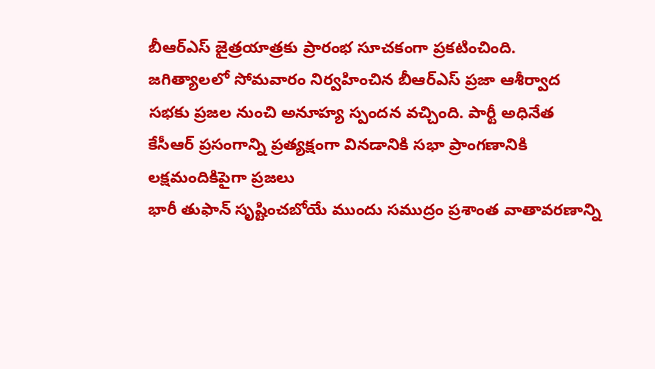బీఆర్ఎస్ జైత్రయాత్రకు ప్రారంభ సూచకంగా ప్రకటించింది.
జగిత్యాలలో సోమవారం నిర్వహించిన బీఆర్ఎస్ ప్రజా ఆశీర్వాద సభకు ప్రజల నుంచి అనూహ్య స్పందన వచ్చింది. పార్టీ అధినేత కేసీఆర్ ప్రసంగాన్ని ప్రత్యక్షంగా వినడానికి సభా ప్రాంగణానికి లక్షమందికిపైగా ప్రజలు
భారీ తుఫాన్ సృష్టించబోయే ముందు సముద్రం ప్రశాంత వాతావరణాన్ని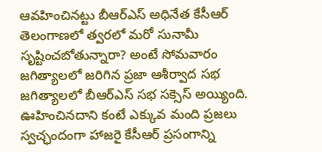ఆవహించినట్టు బీఆర్ఎస్ అధినేత కేసీఆర్ తెలంగాణలో త్వరలో మరో సునామీ సృష్టించబోతున్నారా? అంటే సోమవారం జగిత్యాలలో జరిగిన ప్రజా ఆశీర్వాద సభ
జగిత్యాలలో బీఆర్ఎస్ సభ సక్సెస్ అయ్యింది. ఊహించినదాని కంటే ఎక్కువ మంది ప్రజలు స్వచ్ఛందంగా హాజరై కేసీఆర్ ప్రసంగాన్ని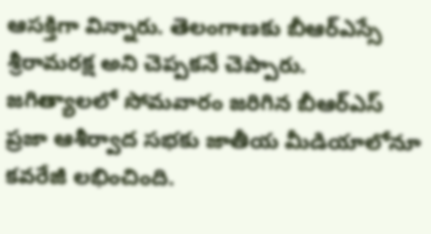ఆసక్తిగా విన్నారు. తెలంగాణకు బీఆర్ఎస్సే శ్రీరామరక్ష అని చెప్పకనే చెప్పారు.
జగిత్యాలలో సోమవారం జరిగిన బీఆర్ఎస్ ప్రజా ఆశీర్వాద సభకు జాతీయ మీడియాలోనూ కవరేజీ లభించింది.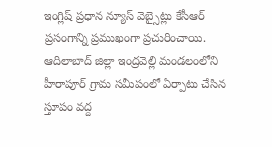ఇంగ్లిష్ ప్రధాన న్యూస్ వెబ్సైట్లు కేసీఆర్ ప్రసంగాన్ని ప్రముఖంగా ప్రచురించాయి.
ఆదిలాబాద్ జిల్లా ఇంద్రవెల్లి మండలంలోని హీరాపూర్ గ్రామ సమీపంలో ఏర్పాటు చేసిన స్తూపం వద్ద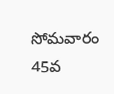సోమవారం 45వ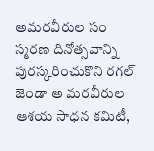అమరవీరుల సం స్మరణ దినోత్సవాన్ని పురస్కరించుకొని రగల్ జెండా అ మరవీరుల ఆశయ సాధన కమిటీ,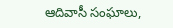ఆదివాసీ సంఘాలు,